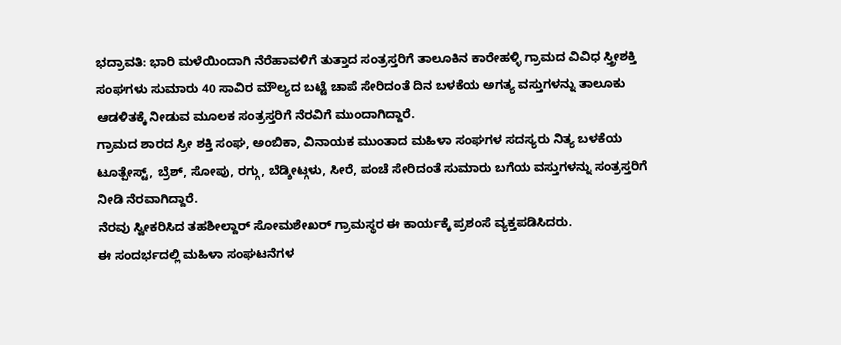ಭದ್ರಾವತಿ: ಭಾರಿ ಮಳೆಯಿಂದಾಗಿ ನೆರೆಹಾವಳಿಗೆ ತುತ್ತಾದ ಸಂತ್ರಸ್ತರಿಗೆ ತಾಲೂಕಿನ ಕಾರೇಹಳ್ಳಿ ಗ್ರಾಮದ ವಿವಿಧ ಸ್ತ್ರೀಶಕ್ತಿ ಸಂಘಗಳು ಸುಮಾರು 40 ಸಾವಿರ ಮೌಲ್ಯದ ಬಟ್ಟೆ ಚಾಪೆ ಸೇರಿದಂತೆ ದಿನ ಬಳಕೆಯ ಅಗತ್ಯ ವಸ್ತುಗಳನ್ನು ತಾಲೂಕು ಆಡಳಿತಕ್ಕೆ ನೀಡುವ ಮೂಲಕ ಸಂತ್ರಸ್ತರಿಗೆ ನೆರವಿಗೆ ಮುಂದಾಗಿದ್ದಾರೆ.
ಗ್ರಾಮದ ಶಾರದ ಸ್ರೀ ಶಕ್ತಿ ಸಂಘ, ಅಂಬಿಕಾ, ವಿನಾಯಕ ಮುಂತಾದ ಮಹಿಳಾ ಸಂಘಗಳ ಸದಸ್ಯರು ನಿತ್ಯ ಬಳಕೆಯ ಟೂತ್ಪೇಸ್ಟ್, ಬ್ರೆಶ್, ಸೋಪು, ರಗ್ಗು, ಬೆಡ್ಶೀಟ್ಗಳು, ಸೀರೆ, ಪಂಚೆ ಸೇರಿದಂತೆ ಸುಮಾರು ಬಗೆಯ ವಸ್ತುಗಳನ್ನು ಸಂತ್ರಸ್ತರಿಗೆ ನೀಡಿ ನೆರವಾಗಿದ್ದಾರೆ.
ನೆರವು ಸ್ವೀಕರಿಸಿದ ತಹಶೀಲ್ದಾರ್ ಸೋಮಶೇಖರ್ ಗ್ರಾಮಸ್ಥರ ಈ ಕಾರ್ಯಕ್ಕೆ ಪ್ರಶಂಸೆ ವ್ಯಕ್ತಪಡಿಸಿದರು.
ಈ ಸಂದರ್ಭದಲ್ಲಿ ಮಹಿಳಾ ಸಂಘಟನೆಗಳ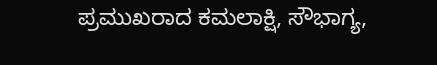ಪ್ರಮುಖರಾದ ಕಮಲಾಕ್ಷಿ, ಸೌಭಾಗ್ಯ,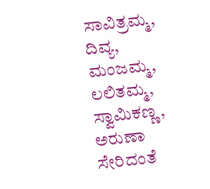ಸಾವಿತ್ರಮ್ಮ, ದಿವ್ಯ, ಮಂಜಮ್ಮ, ಲಲಿತಮ್ಮ, ಸ್ವಾಮಿಕಣ್ಣ, ಅರುಣಾ ಸೇರಿದಂತೆ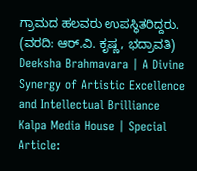ಗ್ರಾಮದ ಹಲವರು ಉಪಸ್ಥಿತರಿದ್ದರು.
(ವರದಿ: ಆರ್.ವಿ. ಕೃಷ್ಣ, ಭದ್ರಾವತಿ)
Deeksha Brahmavara | A Divine Synergy of Artistic Excellence and Intellectual Brilliance
Kalpa Media House | Special Article: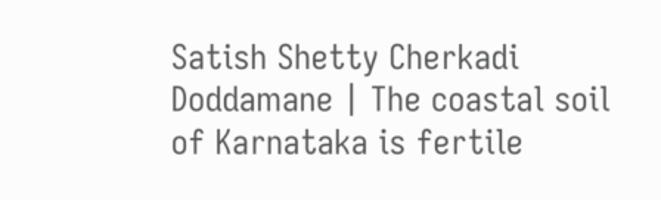Satish Shetty Cherkadi Doddamane | The coastal soil of Karnataka is fertile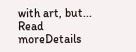with art, but...
Read moreDetails